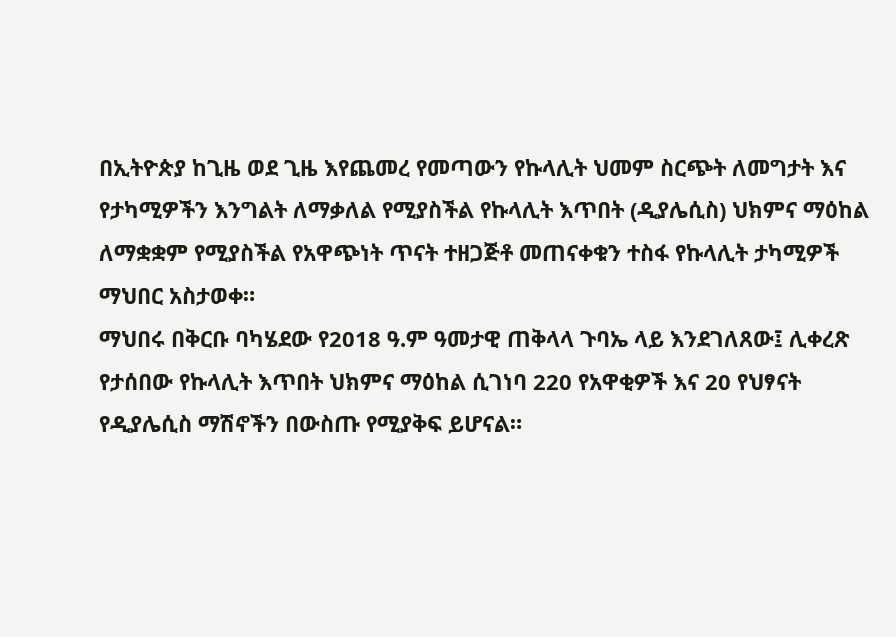በኢትዮጵያ ከጊዜ ወደ ጊዜ እየጨመረ የመጣውን የኩላሊት ህመም ስርጭት ለመግታት እና የታካሚዎችን እንግልት ለማቃለል የሚያስችል የኩላሊት እጥበት (ዲያሌሲስ) ህክምና ማዕከል ለማቋቋም የሚያስችል የአዋጭነት ጥናት ተዘጋጅቶ መጠናቀቁን ተስፋ የኩላሊት ታካሚዎች ማህበር አስታወቀ።
ማህበሩ በቅርቡ ባካሄደው የ2018 ዓ.ም ዓመታዊ ጠቅላላ ጉባኤ ላይ እንደገለጸው፤ ሊቀረጽ የታሰበው የኩላሊት እጥበት ህክምና ማዕከል ሲገነባ 220 የአዋቂዎች እና 20 የህፃናት የዲያሌሲስ ማሽኖችን በውስጡ የሚያቅፍ ይሆናል።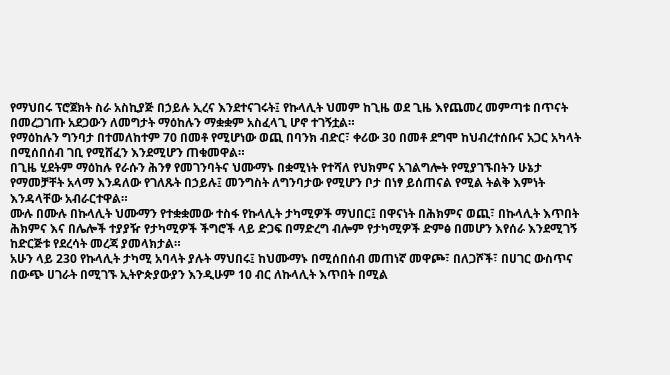የማህበሩ ፕሮጀክት ስራ አስኪያጅ በኃይሉ ኢረና እንደተናገሩት፤ የኩላሊት ህመም ከጊዜ ወደ ጊዜ እየጨመረ መምጣቱ በጥናት በመረጋገጡ አደጋውን ለመግታት ማዕከሉን ማቋቋም አስፈላጊ ሆኖ ተገኝቷል።
የማዕከሉን ግንባታ በተመለከተም 70 በመቶ የሚሆነው ወጪ በባንክ ብድር፣ ቀሪው 30 በመቶ ደግሞ ከህብረተሰቡና አጋር አካላት በሚሰበሰብ ገቢ የሚሸፈን እንደሚሆን ጠቁመዋል።
በጊዜ ሂደትም ማዕከሉ የራሱን ሕንፃ የመገንባትና ህሙማኑ በቋሚነት የተሻለ የህክምና አገልግሎት የሚያገኙበትን ሁኔታ የማመቻቸት አላማ እንዳለው የገለጹት በኃይሉ፤ መንግስት ለግንባታው የሚሆን ቦታ በነፃ ይሰጠናል የሚል ትልቅ እምነት እንዳላቸው አብራርተዋል።
ሙሉ በሙሉ በኩላሊት ህሙማን የተቋቋመው ተስፋ የኩላሊት ታካሚዎች ማህበር፤ በዋናነት በሕክምና ወጪ፣ በኩላሊት እጥበት ሕክምና እና በሌሎች ተያያዥ የታካሚዎች ችግሮች ላይ ድጋፍ በማድረግ ብሎም የታካሚዎች ድምፅ በመሆን እየሰራ እንደሚገኝ ከድርጅቱ የደረሳት መረጃ ያመላክታል።
አሁን ላይ 230 የኩላሊት ታካሚ አባላት ያሉት ማህበሩ፤ ከህሙማኑ በሚሰበሰብ መጠነኛ መዋጮ፣ በለጋሾች፣ በሀገር ውስጥና በውጭ ሀገራት በሚገኙ ኢትዮጵያውያን እንዲሁም 10 ብር ለኩላሊት እጥበት በሚል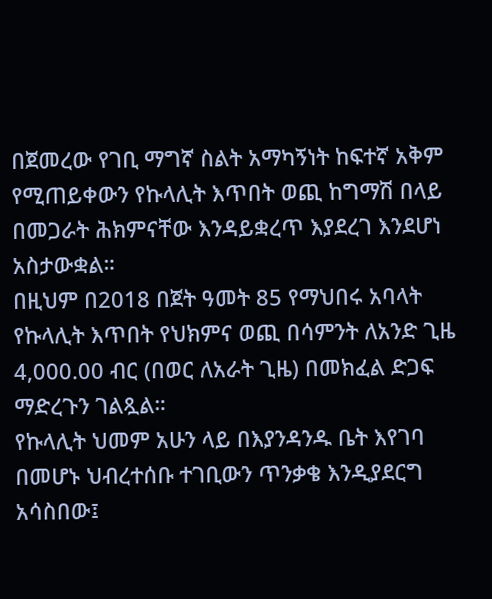በጀመረው የገቢ ማግኛ ስልት አማካኝነት ከፍተኛ አቅም የሚጠይቀውን የኩላሊት እጥበት ወጪ ከግማሽ በላይ በመጋራት ሕክምናቸው እንዳይቋረጥ እያደረገ እንደሆነ አስታውቋል።
በዚህም በ2018 በጀት ዓመት 85 የማህበሩ አባላት የኩላሊት እጥበት የህክምና ወጪ በሳምንት ለአንድ ጊዜ 4,000.00 ብር (በወር ለአራት ጊዜ) በመክፈል ድጋፍ ማድረጉን ገልጿል።
የኩላሊት ህመም አሁን ላይ በእያንዳንዱ ቤት እየገባ በመሆኑ ህብረተሰቡ ተገቢውን ጥንቃቄ እንዲያደርግ አሳስበው፤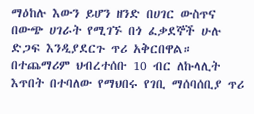ማዕከሉ እውን ይሆን ዘንድ በሀገር ውስጥና በውጭ ሀገራት የሚገኙ በጎ ፈቃደኞች ሁሉ ድጋፍ እንዲያደርጉ ጥሪ አቅርበዋል።
በተጨማሪም ህብረተሰቡ 10 ብር ለኩላሊት እጥበት በተባለው የማህበሩ የገቢ ማሰባሰቢያ ጥሪ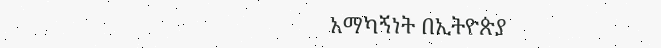አማካኝነት በኢትዮጵያ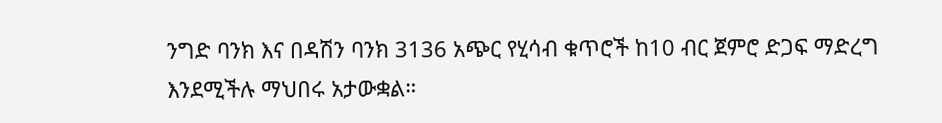ንግድ ባንክ እና በዳሽን ባንክ 3136 አጭር የሂሳብ ቁጥሮች ከ10 ብር ጀምሮ ድጋፍ ማድረግ እንደሚችሉ ማህበሩ አታውቋል።